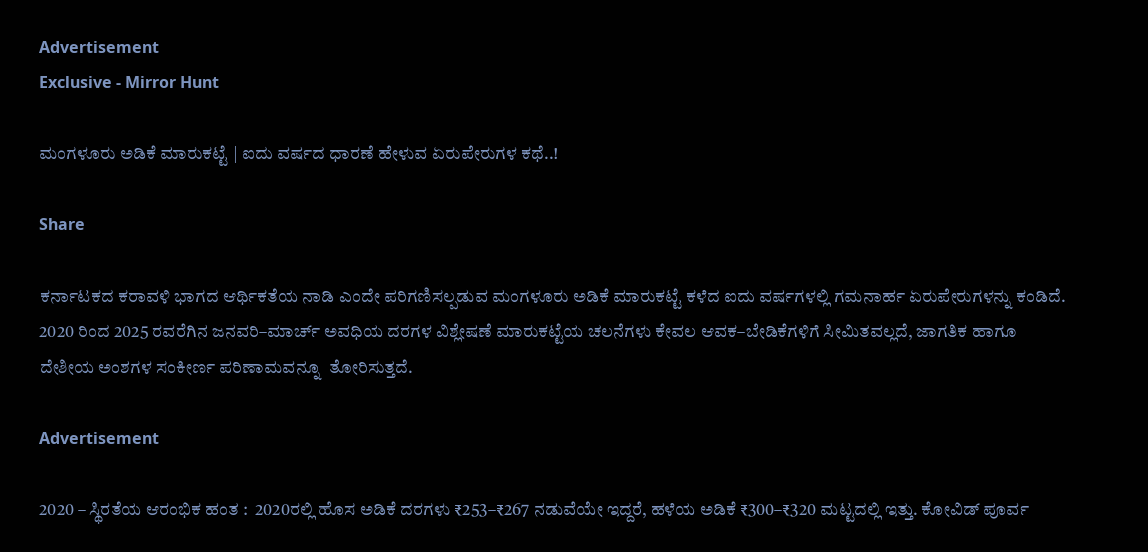Advertisement
Exclusive - Mirror Hunt

ಮಂಗಳೂರು ಅಡಿಕೆ ಮಾರುಕಟ್ಟೆ | ಐದು ವರ್ಷದ ಧಾರಣೆ ಹೇಳುವ ಏರುಪೇರುಗಳ ಕಥೆ..!

Share

ಕರ್ನಾಟಕದ ಕರಾವಳಿ ಭಾಗದ ಆರ್ಥಿಕತೆಯ ನಾಡಿ ಎಂದೇ ಪರಿಗಣಿಸಲ್ಪಡುವ ಮಂಗಳೂರು ಅಡಿಕೆ ಮಾರುಕಟ್ಟೆ ಕಳೆದ ಐದು ವರ್ಷಗಳಲ್ಲಿ ಗಮನಾರ್ಹ ಏರುಪೇರುಗಳನ್ನು ಕಂಡಿದೆ. 2020 ರಿಂದ 2025 ರವರೆಗಿನ ಜನವರಿ–ಮಾರ್ಚ್ ಅವಧಿಯ ದರಗಳ ವಿಶ್ಲೇಷಣೆ ಮಾರುಕಟ್ಟೆಯ ಚಲನೆಗಳು ಕೇವಲ ಆವಕ–ಬೇಡಿಕೆಗಳಿಗೆ ಸೀಮಿತವಲ್ಲದೆ, ಜಾಗತಿಕ ಹಾಗೂ ದೇಶೀಯ ಅಂಶಗಳ ಸಂಕೀರ್ಣ ಪರಿಣಾಮವನ್ನೂ  ತೋರಿಸುತ್ತದೆ.

Advertisement

2020 – ಸ್ಥಿರತೆಯ ಆರಂಭಿಕ ಹಂತ :  2020ರಲ್ಲಿ ಹೊಸ ಅಡಿಕೆ ದರಗಳು ₹253–₹267 ನಡುವೆಯೇ ಇದ್ದರೆ, ಹಳೆಯ ಅಡಿಕೆ ₹300–₹320 ಮಟ್ಟದಲ್ಲಿ ಇತ್ತು. ಕೋವಿಡ್ ಪೂರ್ವ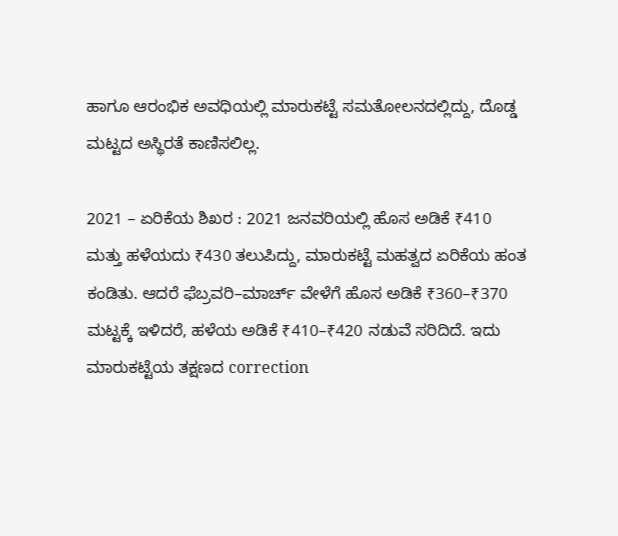ಹಾಗೂ ಆರಂಭಿಕ ಅವಧಿಯಲ್ಲಿ ಮಾರುಕಟ್ಟೆ ಸಮತೋಲನದಲ್ಲಿದ್ದು, ದೊಡ್ಡ ಮಟ್ಟದ ಅಸ್ಥಿರತೆ ಕಾಣಿಸಲಿಲ್ಲ.

2021 – ಏರಿಕೆಯ ಶಿಖರ : 2021 ಜನವರಿಯಲ್ಲಿ ಹೊಸ ಅಡಿಕೆ ₹410 ಮತ್ತು ಹಳೆಯದು ₹430 ತಲುಪಿದ್ದು, ಮಾರುಕಟ್ಟೆ ಮಹತ್ವದ ಏರಿಕೆಯ ಹಂತ ಕಂಡಿತು. ಆದರೆ ಫೆಬ್ರವರಿ–ಮಾರ್ಚ್ ವೇಳೆಗೆ ಹೊಸ ಅಡಿಕೆ ₹360–₹370 ಮಟ್ಟಕ್ಕೆ ಇಳಿದರೆ, ಹಳೆಯ ಅಡಿಕೆ ₹410–₹420 ನಡುವೆ ಸರಿದಿದೆ. ಇದು ಮಾರುಕಟ್ಟೆಯ ತಕ್ಷಣದ correction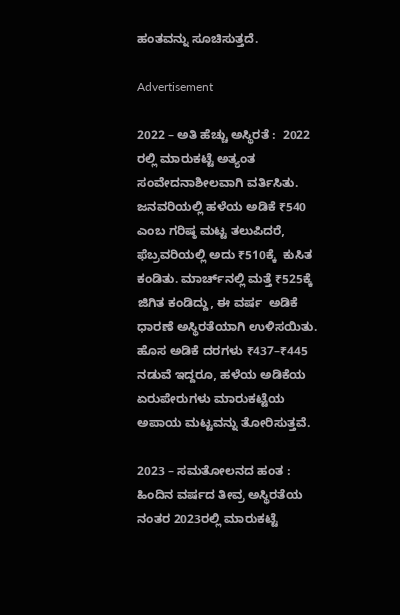ಹಂತವನ್ನು ಸೂಚಿಸುತ್ತದೆ.

Advertisement

2022 – ಅತಿ ಹೆಚ್ಚು ಅಸ್ಥಿರತೆ :  2022 ರಲ್ಲಿ ಮಾರುಕಟ್ಟೆ ಅತ್ಯಂತ ಸಂವೇದನಾಶೀಲವಾಗಿ ವರ್ತಿಸಿತು. ಜನವರಿಯಲ್ಲಿ ಹಳೆಯ ಅಡಿಕೆ ₹540 ಎಂಬ ಗರಿಷ್ಠ ಮಟ್ಟ ತಲುಪಿದರೆ, ಫೆಬ್ರವರಿಯಲ್ಲಿ ಅದು ₹510ಕ್ಕೆ  ಕುಸಿತ ಕಂಡಿತು. ಮಾರ್ಚ್‌ನಲ್ಲಿ ಮತ್ತೆ ₹525ಕ್ಕೆ ಜಿಗಿತ ಕಂಡಿದ್ದು, ಈ ವರ್ಷ  ಅಡಿಕೆ ಧಾರಣೆ ಅಸ್ಥಿರತೆಯಾಗಿ ಉಳಿಸಯಿತು. ಹೊಸ ಅಡಿಕೆ ದರಗಳು ₹437–₹445 ನಡುವೆ ಇದ್ದರೂ, ಹಳೆಯ ಅಡಿಕೆಯ ಏರುಪೇರುಗಳು ಮಾರುಕಟ್ಟೆಯ ಅಪಾಯ ಮಟ್ಟವನ್ನು ತೋರಿಸುತ್ತವೆ.

2023 – ಸಮತೋಲನದ ಹಂತ :  ಹಿಂದಿನ ವರ್ಷದ ತೀವ್ರ ಅಸ್ಥಿರತೆಯ ನಂತರ 2023ರಲ್ಲಿ ಮಾರುಕಟ್ಟೆ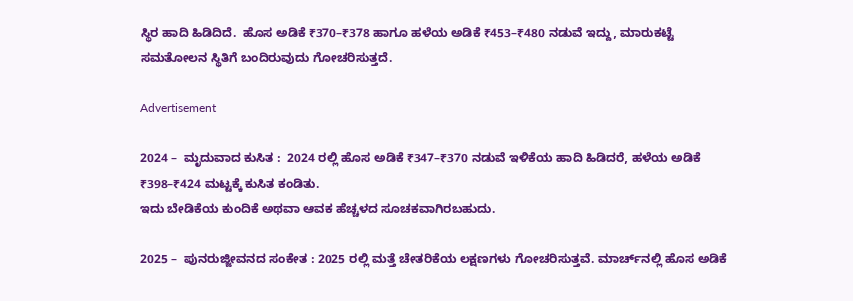ಸ್ಥಿರ ಹಾದಿ ಹಿಡಿದಿದೆ.  ಹೊಸ ಅಡಿಕೆ ₹370–₹378 ಹಾಗೂ ಹಳೆಯ ಅಡಿಕೆ ₹453–₹480 ನಡುವೆ ಇದ್ದು, ಮಾರುಕಟ್ಟೆ ಸಮತೋಲನ ಸ್ಥಿತಿಗೆ ಬಂದಿರುವುದು ಗೋಚರಿಸುತ್ತದೆ.

Advertisement

2024 –  ಮೃದುವಾದ ಕುಸಿತ :  2024 ರಲ್ಲಿ ಹೊಸ ಅಡಿಕೆ ₹347–₹370 ನಡುವೆ ಇಳಿಕೆಯ ಹಾದಿ ಹಿಡಿದರೆ, ಹಳೆಯ ಅಡಿಕೆ ₹398–₹424 ಮಟ್ಟಕ್ಕೆ ಕುಸಿತ ಕಂಡಿತು.
ಇದು ಬೇಡಿಕೆಯ ಕುಂದಿಕೆ ಅಥವಾ ಆವಕ ಹೆಚ್ಚಳದ ಸೂಚಕವಾಗಿರಬಹುದು.

2025 –  ಪುನರುಜ್ಜೀವನದ ಸಂಕೇತ : 2025 ರಲ್ಲಿ ಮತ್ತೆ ಚೇತರಿಕೆಯ ಲಕ್ಷಣಗಳು ಗೋಚರಿಸುತ್ತವೆ. ಮಾರ್ಚ್‌ನಲ್ಲಿ ಹೊಸ ಅಡಿಕೆ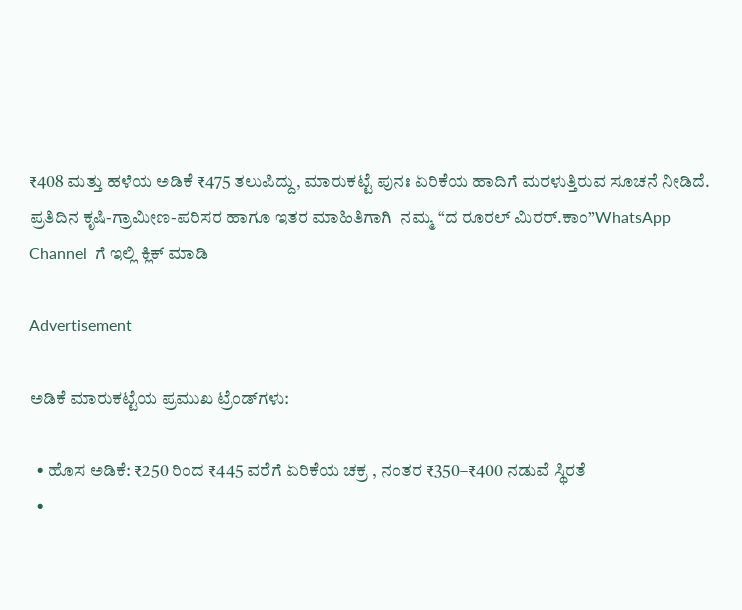₹408 ಮತ್ತು ಹಳೆಯ ಅಡಿಕೆ ₹475 ತಲುಪಿದ್ದು, ಮಾರುಕಟ್ಟೆ ಪುನಃ ಏರಿಕೆಯ ಹಾದಿಗೆ ಮರಳುತ್ತಿರುವ ಸೂಚನೆ ನೀಡಿದೆ. ಪ್ರತಿದಿನ ಕೃಷಿ-ಗ್ರಾಮೀಣ-ಪರಿಸರ ಹಾಗೂ ಇತರ ಮಾಹಿತಿಗಾಗಿ  ನಮ್ಮ “ದ ರೂರಲ್‌ ಮಿರರ್.ಕಾಂ”WhatsApp Channel  ಗೆ ಇಲ್ಲಿ ಕ್ಲಿಕ್‌ ಮಾಡಿ

Advertisement

ಅಡಿಕೆ ಮಾರುಕಟ್ಟೆಯ ಪ್ರಮುಖ ಟ್ರೆಂಡ್‌ಗಳು:

  • ಹೊಸ ಅಡಿಕೆ: ₹250 ರಿಂದ ₹445 ವರೆಗೆ ಏರಿಕೆಯ ಚಕ್ರ , ನಂತರ ₹350–₹400 ನಡುವೆ ಸ್ಥಿರತೆ
  •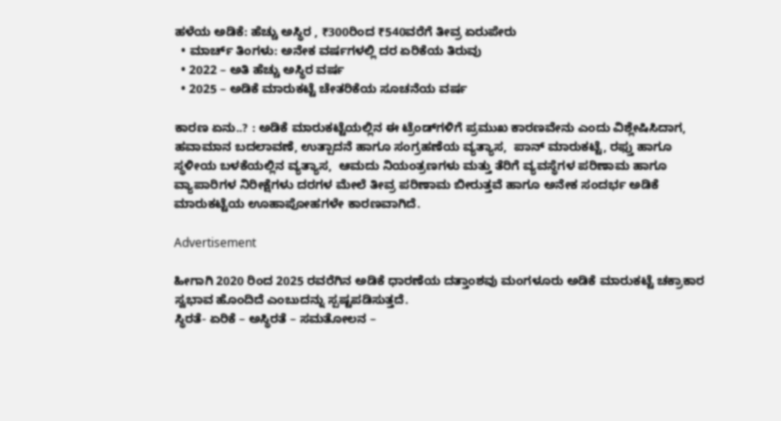ಹಳೆಯ ಅಡಿಕೆ: ಹೆಚ್ಚು ಅಸ್ಥಿರ , ₹300ರಿಂದ ₹540ವರೆಗೆ ತೀವ್ರ ಏರುಪೇರು
  • ಮಾರ್ಚ್ ತಿಂಗಳು: ಅನೇಕ ವರ್ಷಗಳಲ್ಲಿ ದರ ಏರಿಕೆಯ ತಿರುವು
  • 2022 – ಅತಿ ಹೆಚ್ಚು ಅಸ್ಥಿರ ವರ್ಷ
  • 2025 – ಅಡಿಕೆ ಮಾರುಕಟ್ಟೆ ಚೇತರಿಕೆಯ ಸೂಚನೆಯ ವರ್ಷ

ಕಾರಣ ಏನು..? : ಅಡಿಕೆ ಮಾರುಕಟ್ಟೆಯಲ್ಲಿನ ಈ ಟ್ರೆಂಡ್‌ಗಳಿಗೆ ಪ್ರಮುಖ ಕಾರಣವೇನು ಎಂದು ವಿಶ್ಲೇಷಿಸಿದಾಗ,  ಹವಾಮಾನ ಬದಲಾವಣೆ, ಉತ್ಪಾದನೆ ಹಾಗೂ ಸಂಗ್ರಹಣೆಯ ವ್ಯತ್ಯಾಸ,  ಪಾನ್ ಮಾರುಕಟ್ಟೆ, ರಫ್ತು ಹಾಗೂ ಸ್ಥಳೀಯ ಬಳಕೆಯಲ್ಲಿನ ವ್ಯತ್ಯಾಸ,  ಆಮದು ನಿಯಂತ್ರಣಗಳು ಮತ್ತು ತೆರಿಗೆ ವ್ಯವಸ್ಥೆಗಳ ಪರಿಣಾಮ ಹಾಗೂ ವ್ಯಾಪಾರಿಗಳ ನಿರೀಕ್ಷೆಗಳು ದರಗಳ ಮೇಲೆ ತೀವ್ರ ಪರಿಣಾಮ ಬೀರುತ್ತವೆ ಹಾಗೂ ಅನೇಕ ಸಂದರ್ಭ ಅಡಿಕೆ ಮಾರುಕಟ್ಟೆಯ ಊಹಾಪೋಹಗಳೇ ಕಾರಣವಾಗಿದೆ.

Advertisement

ಹೀಗಾಗಿ 2020 ರಿಂದ 2025 ರವರೆಗಿನ ಅಡಿಕೆ ಧಾರಣೆಯ ದತ್ತಾಂಶವು ಮಂಗಳೂರು ಅಡಿಕೆ ಮಾರುಕಟ್ಟೆ ಚಕ್ರಾಕಾರ ಸ್ವಭಾವ ಹೊಂದಿದೆ ಎಂಬುದನ್ನು ಸ್ಪಷ್ಟಪಡಿಸುತ್ತದೆ.
ಸ್ಥಿರತೆ- ಏರಿಕೆ – ಅಸ್ಥಿರತೆ – ಸಮತೋಲನ –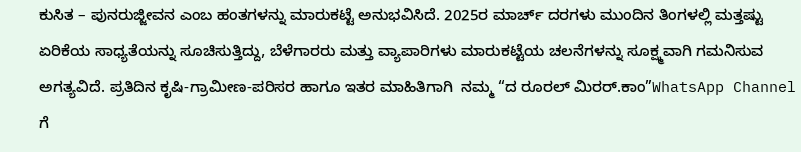ಕುಸಿತ – ಪುನರುಜ್ಜೀವನ ಎಂಬ ಹಂತಗಳನ್ನು ಮಾರುಕಟ್ಟೆ ಅನುಭವಿಸಿದೆ. 2025ರ ಮಾರ್ಚ್ ದರಗಳು ಮುಂದಿನ ತಿಂಗಳಲ್ಲಿ ಮತ್ತಷ್ಟು ಏರಿಕೆಯ ಸಾಧ್ಯತೆಯನ್ನು ಸೂಚಿಸುತ್ತಿದ್ದು, ಬೆಳೆಗಾರರು ಮತ್ತು ವ್ಯಾಪಾರಿಗಳು ಮಾರುಕಟ್ಟೆಯ ಚಲನೆಗಳನ್ನು ಸೂಕ್ಷ್ಮವಾಗಿ ಗಮನಿಸುವ ಅಗತ್ಯವಿದೆ. ಪ್ರತಿದಿನ ಕೃಷಿ-ಗ್ರಾಮೀಣ-ಪರಿಸರ ಹಾಗೂ ಇತರ ಮಾಹಿತಿಗಾಗಿ  ನಮ್ಮ “ದ ರೂರಲ್‌ ಮಿರರ್.ಕಾಂ”WhatsApp Channel  ಗೆ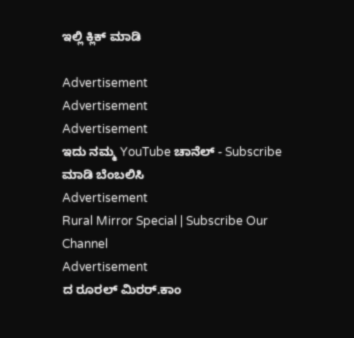ಇಲ್ಲಿ ಕ್ಲಿಕ್‌ ಮಾಡಿ

Advertisement
Advertisement
Advertisement
ಇದು ನಮ್ಮ YouTube ಚಾನೆಲ್ - Subscribe ಮಾಡಿ ಬೆಂಬಲಿಸಿ
Advertisement
Rural Mirror Special | Subscribe Our Channel
Advertisement
ದ ರೂರಲ್ ಮಿರರ್.ಕಾಂ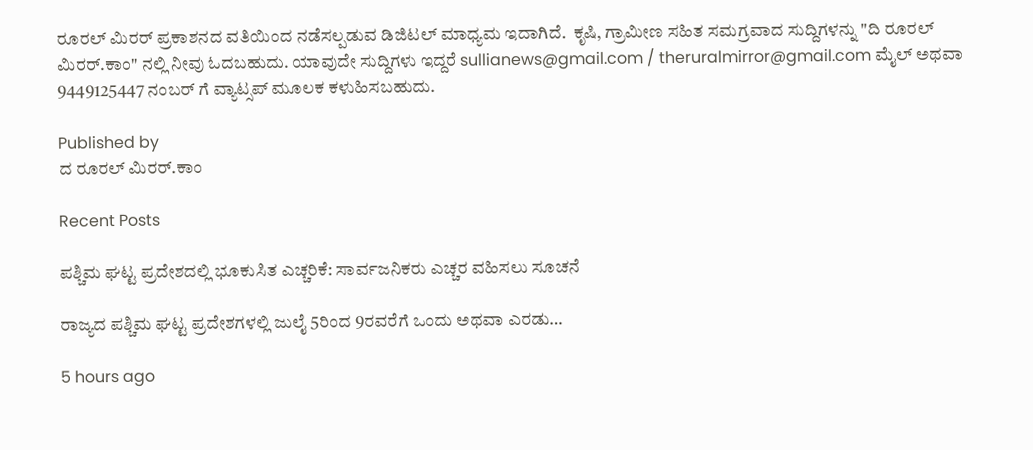ರೂರಲ್‌ ಮಿರರ್‌ ಪ್ರಕಾಶನದ ವತಿಯಿಂದ ನಡೆಸಲ್ಪಡುವ ಡಿಜಿಟಲ್‌ ಮಾಧ್ಯಮ ಇದಾಗಿದೆ.  ಕೃಷಿ, ಗ್ರಾಮೀಣ ಸಹಿತ ಸಮಗ್ರವಾದ ಸುದ್ದಿಗಳನ್ನು "ದಿ ರೂರಲ್‌ ಮಿರರ್‌.ಕಾಂ" ನಲ್ಲಿ ನೀವು ಓದಬಹುದು. ಯಾವುದೇ ಸುದ್ದಿಗಳು ಇದ್ದರೆ sullianews@gmail.com / theruralmirror@gmail.com ಮೈಲ್ ಅಥವಾ 9449125447 ನಂಬರ್ ಗೆ ವ್ಯಾಟ್ಸಪ್ ಮೂಲಕ ಕಳುಹಿಸಬಹುದು.

Published by
ದ ರೂರಲ್ ಮಿರರ್.ಕಾಂ

Recent Posts

ಪಶ್ಚಿಮ ಘಟ್ಟ ಪ್ರದೇಶದಲ್ಲಿ ಭೂಕುಸಿತ ಎಚ್ಚರಿಕೆ: ಸಾರ್ವಜನಿಕರು ಎಚ್ಚರ ವಹಿಸಲು ಸೂಚನೆ

ರಾಜ್ಯದ ಪಶ್ಚಿಮ ಘಟ್ಟ ಪ್ರದೇಶಗಳಲ್ಲಿ ಜುಲೈ 5ರಿಂದ 9ರವರೆಗೆ ಒಂದು ಅಥವಾ ಎರಡು…

5 hours ago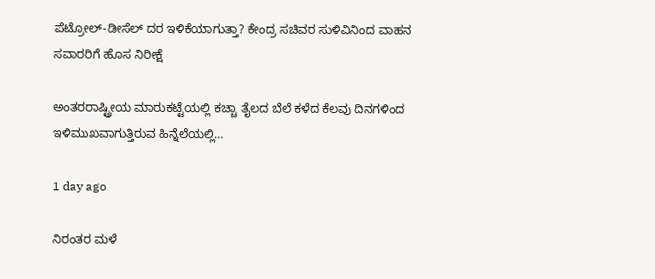ಪೆಟ್ರೋಲ್-ಡೀಸೆಲ್ ದರ ಇಳಿಕೆಯಾಗುತ್ತಾ? ಕೇಂದ್ರ ಸಚಿವರ ಸುಳಿವಿನಿಂದ ವಾಹನ ಸವಾರರಿಗೆ ಹೊಸ ನಿರೀಕ್ಷೆ

ಅಂತರರಾಷ್ಟ್ರೀಯ ಮಾರುಕಟ್ಟೆಯಲ್ಲಿ ಕಚ್ಚಾ ತೈಲದ ಬೆಲೆ ಕಳೆದ ಕೆಲವು ದಿನಗಳಿಂದ ಇಳಿಮುಖವಾಗುತ್ತಿರುವ ಹಿನ್ನೆಲೆಯಲ್ಲಿ…

1 day ago

ನಿರಂತರ ಮಳೆ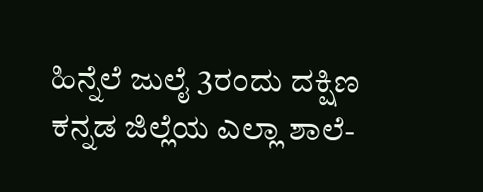ಹಿನ್ನೆಲೆ ಜುಲೈ 3ರಂದು ದಕ್ಷಿಣ ಕನ್ನಡ ಜಿಲ್ಲೆಯ ಎಲ್ಲಾ ಶಾಲೆ-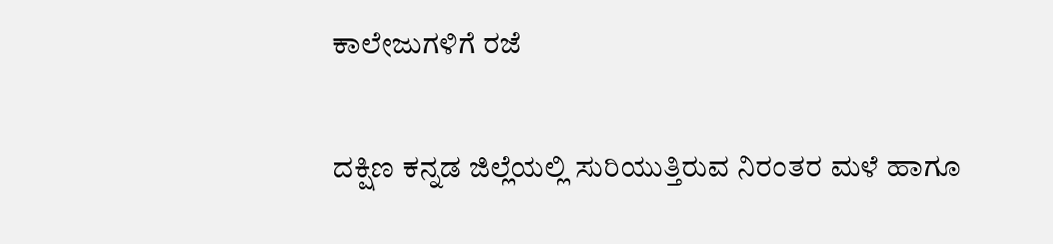ಕಾಲೇಜುಗಳಿಗೆ ರಜೆ

ದಕ್ಷಿಣ ಕನ್ನಡ ಜಿಲ್ಲೆಯಲ್ಲಿ ಸುರಿಯುತ್ತಿರುವ ನಿರಂತರ ಮಳೆ ಹಾಗೂ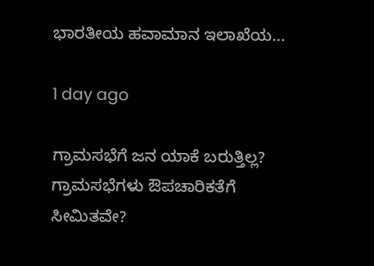ಭಾರತೀಯ ಹವಾಮಾನ ಇಲಾಖೆಯ…

1 day ago

ಗ್ರಾಮಸಭೆಗೆ ಜನ ಯಾಕೆ ಬರುತ್ತಿಲ್ಲ? ಗ್ರಾಮಸಭೆಗಳು ಔಪಚಾರಿಕತೆಗೆ ಸೀಮಿತವೇ?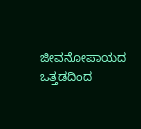ಜೀವನೋಪಾಯದ ಒತ್ತಡದಿಂದ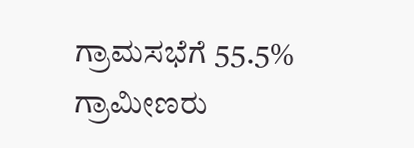ಗ್ರಾಮಸಭೆಗೆ 55.5% ಗ್ರಾಮೀಣರು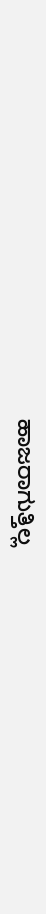ಹಾಜರಾಗುತ್ತಿಲ್ಲ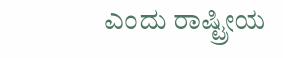ಎಂದು ರಾಷ್ಟ್ರೀಯ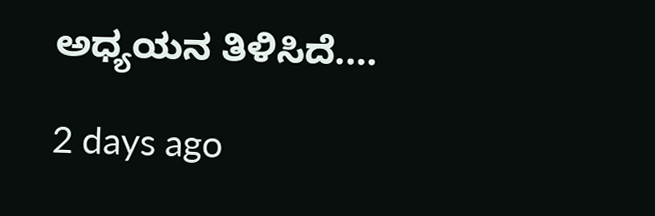ಅಧ್ಯಯನ ತಿಳಿಸಿದೆ.…

2 days ago